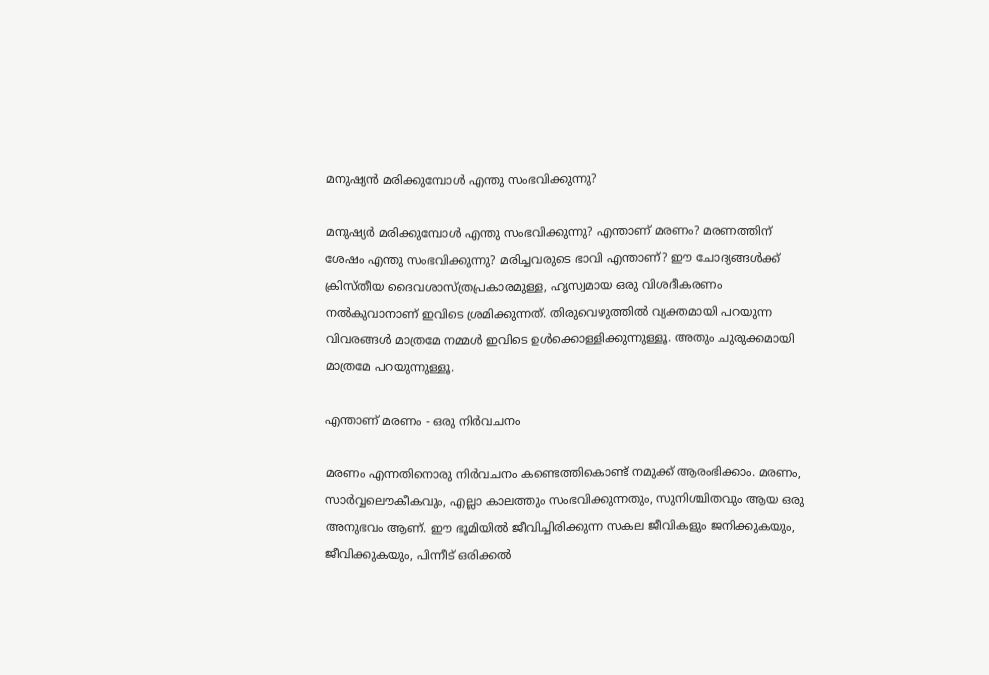മനുഷ്യന്‍ മരിക്കുമ്പോള്‍ എന്തു സംഭവിക്കുന്നു?

മനുഷ്യര്‍ മരിക്കുമ്പോള്‍ എന്തു സംഭവിക്കുന്നു? എന്താണ് മരണം? മരണത്തിന് ശേഷം എന്തു സംഭവിക്കുന്നു? മരിച്ചവരുടെ ഭാവി എന്താണ്? ഈ ചോദ്യങ്ങള്‍ക്ക് ക്രിസ്തീയ ദൈവശാസ്ത്രപ്രകാരമുള്ള, ഹൃസ്വമായ ഒരു വിശദീകരണം നല്‍കുവാനാണ് ഇവിടെ ശ്രമിക്കുന്നത്. തിരുവെഴുത്തില്‍ വ്യക്തമായി പറയുന്ന വിവരങ്ങള്‍ മാത്രമേ നമ്മള്‍ ഇവിടെ ഉള്‍ക്കൊള്ളിക്കുന്നുള്ളൂ. അതും ചുരുക്കമായി മാത്രമേ പറയുന്നുള്ളൂ.

എന്താണ് മരണം - ഒരു നിര്‍വചനം

മരണം എന്നതിനൊരു നിര്‍വചനം കണ്ടെത്തികൊണ്ട് നമുക്ക് ആരംഭിക്കാം. മരണം, സാര്‍വ്വലൌകീകവും, എല്ലാ കാലത്തും സംഭവിക്കുന്നതും, സുനിശ്ചിതവും ആയ ഒരു അനുഭവം ആണ്. ഈ ഭൂമിയില്‍ ജീവിച്ചിരിക്കുന്ന സകല ജീവികളും ജനിക്കുകയും, ജീവിക്കുകയും, പിന്നീട് ഒരിക്കല്‍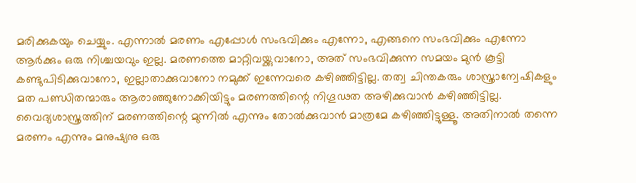മരിക്കുകയും ചെയ്യും. എന്നാല്‍ മരണം എപ്പോള്‍ സംഭവിക്കും എന്നോ, എങ്ങനെ സംഭവിക്കും എന്നോ ആര്‍ക്കും ഒരു നിശ്ചയവും ഇല്ല. മരണത്തെ മാറ്റിവയ്ക്കുവാനോ, അത് സംഭവിക്കുന്ന സമയം മുന്‍ കൂട്ടി കണ്ടുപിടിക്കുവാനോ, ഇല്ലാതാക്കുവാനോ നമുക്ക് ഇന്നേവരെ കഴിഞ്ഞിട്ടില്ല. തത്വ ചിന്തകരും ശാസ്ത്രാന്വേഷികളും മത പണ്ഡിതന്മാരും ആരാഞ്ഞുനോക്കിയിട്ടും മരണത്തിന്റെ നിഗൂഢത അഴിക്കുവാന്‍ കഴിഞ്ഞിട്ടില്ല. വൈദ്യശാസ്ത്രത്തിന് മരണത്തിന്റെ മുന്നില്‍ എന്നും തോല്‍ക്കുവാന്‍ മാത്രമേ കഴിഞ്ഞിട്ടുള്ളൂ. അതിനാല്‍ തന്നെ മരണം എന്നും മനുഷ്യനു ഒരു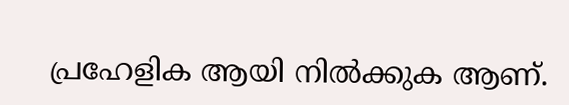പ്രഹേളിക ആയി നില്‍ക്കുക ആണ്.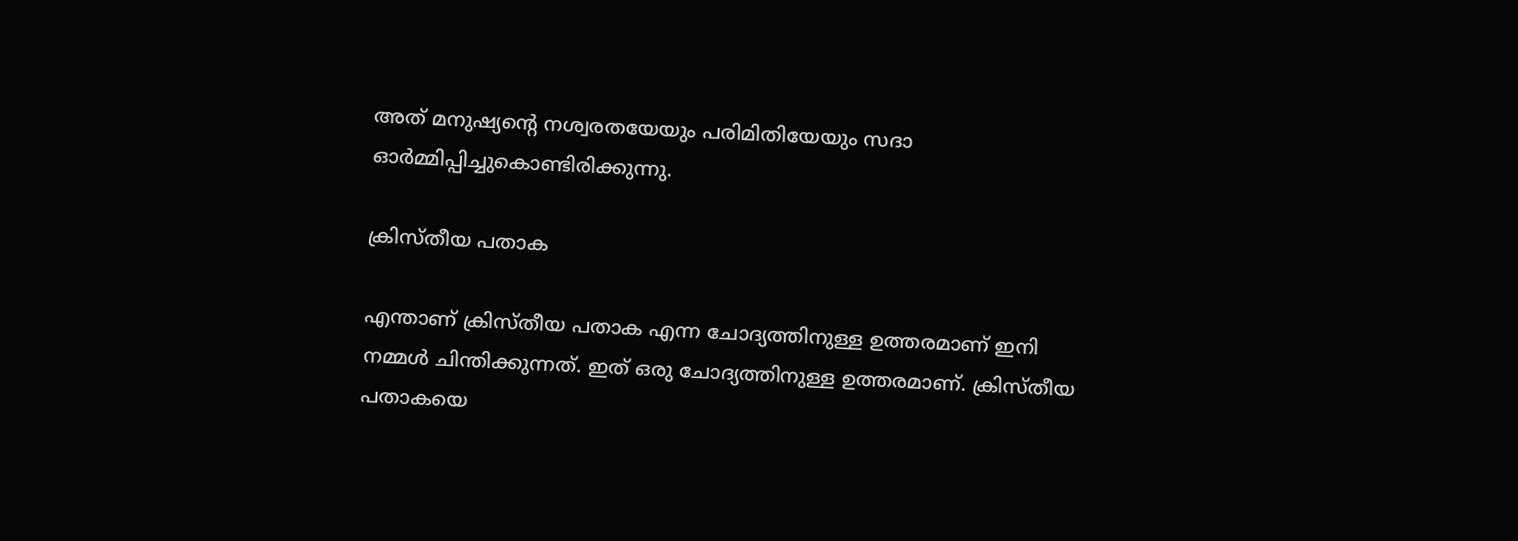അത് മനുഷ്യന്റെ നശ്വരതയേയും പരിമിതിയേയും സദാ ഓര്‍മ്മിപ്പിച്ചുകൊണ്ടിരിക്കുന്നു.

ക്രിസ്തീയ പതാക

എന്താണ് ക്രിസ്തീയ പതാക എന്ന ചോദ്യത്തിനുള്ള ഉത്തരമാണ് ഇനി നമ്മള്‍ ചിന്തിക്കുന്നത്. ഇത് ഒരു ചോദ്യത്തിനുള്ള ഉത്തരമാണ്. ക്രിസ്തീയ പതാകയെ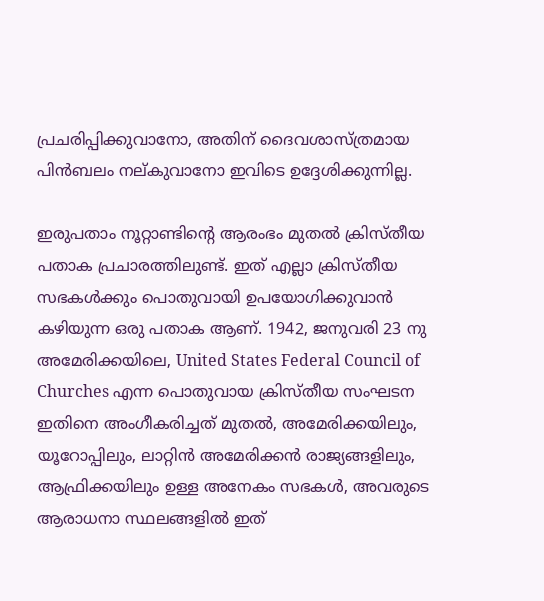പ്രചരിപ്പിക്കുവാനോ, അതിന് ദൈവശാസ്ത്രമായ പിന്‍ബലം നല്കുവാനോ ഇവിടെ ഉദ്ദേശിക്കുന്നില്ല.

ഇരുപതാം നൂറ്റാണ്ടിന്റെ ആരംഭം മുതല്‍ ക്രിസ്തീയ പതാക പ്രചാരത്തിലുണ്ട്. ഇത് എല്ലാ ക്രിസ്തീയ സഭകള്‍ക്കും പൊതുവായി ഉപയോഗിക്കുവാന്‍ കഴിയുന്ന ഒരു പതാക ആണ്. 1942, ജനുവരി 23 നു അമേരിക്കയിലെ, United States Federal Council of Churches എന്ന പൊതുവായ ക്രിസ്തീയ സംഘടന ഇതിനെ അംഗീകരിച്ചത് മുതല്‍, അമേരിക്കയിലും, യൂറോപ്പിലും, ലാറ്റിന്‍ അമേരിക്കന്‍ രാജ്യങ്ങളിലും, ആഫ്രിക്കയിലും ഉള്ള അനേകം സഭകള്‍, അവരുടെ ആരാധനാ സ്ഥലങ്ങളില്‍ ഇത്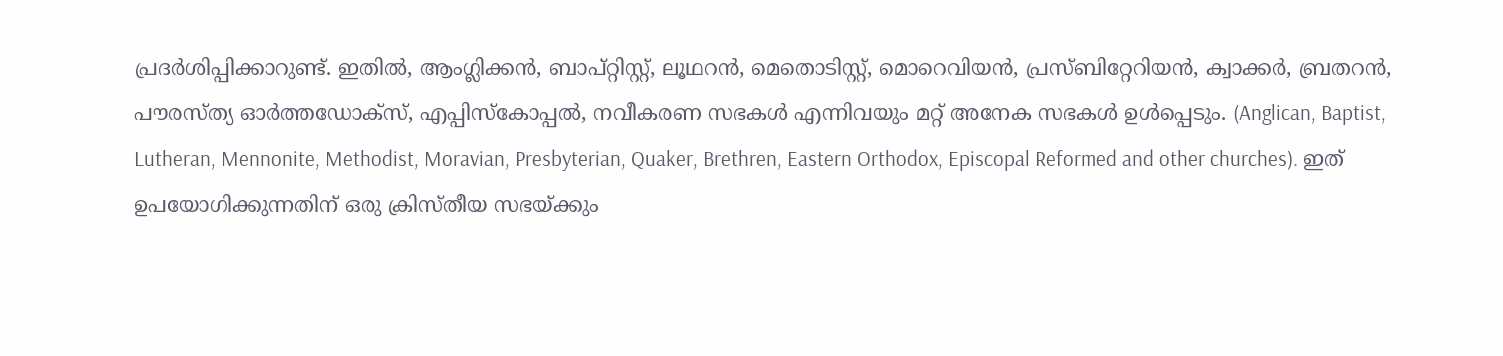പ്രദര്‍ശിപ്പിക്കാറുണ്ട്. ഇതില്‍, ആംഗ്ലിക്കന്‍, ബാപ്റ്റിസ്റ്റ്, ലൂഥറന്‍, മെതൊടിസ്റ്റ്, മൊറെവിയന്‍, പ്രസ്ബിറ്റേറിയന്‍, ക്വാക്കര്‍, ബ്രതറന്‍, പൗരസ്‌ത്യ ഓര്‍ത്തഡോക്സ്, എപ്പിസ്കോപ്പല്‍, നവീകരണ സഭകള്‍ എന്നിവയും മറ്റ് അനേക സഭകള്‍ ഉള്‍പ്പെടും. (Anglican, Baptist, Lutheran, Mennonite, Methodist, Moravian, Presbyterian, Quaker, Brethren, Eastern Orthodox, Episcopal Reformed and other churches). ഇത് ഉപയോഗിക്കുന്നതിന് ഒരു ക്രിസ്തീയ സഭയ്ക്കും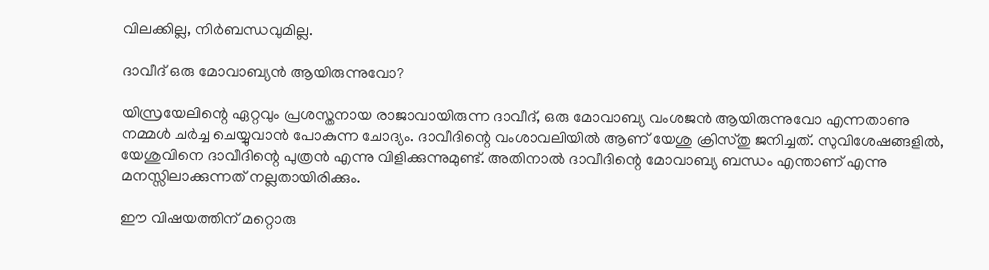വിലക്കില്ല, നിര്‍ബന്ധവുമില്ല.

ദാവീദ് ഒരു മോവാബ്യന്‍ ആയിരുന്നുവോ?

യിസ്രയേലിന്റെ ഏറ്റവും പ്രശസ്തനായ രാജാവായിരുന്ന ദാവീദ്, ഒരു മോവാബ്യ വംശജന്‍ ആയിരുന്നുവോ എന്നതാണു നമ്മള്‍ ചര്‍ച്ച ചെയ്യുവാന്‍ പോകുന്ന ചോദ്യം. ദാവീദിന്റെ വംശാവലിയില്‍ ആണ് യേശു ക്രിസ്തു ജനിച്ചത്. സുവിശേഷങ്ങളില്‍, യേശുവിനെ ദാവീദിന്റെ പുത്രന്‍ എന്നു വിളിക്കുന്നുമുണ്ട്. അതിനാല്‍ ദാവീദിന്റെ മോവാബ്യ ബന്ധം എന്താണ് എന്നു മനസ്സിലാക്കുന്നത് നല്ലതായിരിക്കും.

ഈ വിഷയത്തിന് മറ്റൊരു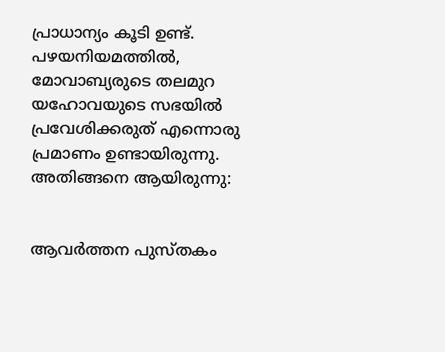പ്രാധാന്യം കൂടി ഉണ്ട്. പഴയനിയമത്തില്‍, മോവാബ്യരുടെ തലമുറ യഹോവയുടെ സഭയില്‍ പ്രവേശിക്കരുത് എന്നൊരു പ്രമാണം ഉണ്ടായിരുന്നു. അതിങ്ങനെ ആയിരുന്നു:


ആവര്‍ത്തന പുസ്തകം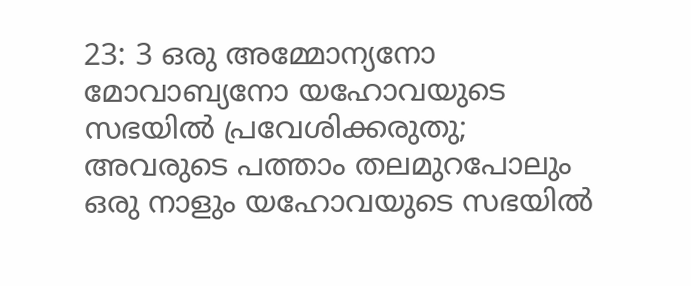23: 3 ഒരു അമ്മോന്യനോ മോവാബ്യനോ യഹോവയുടെ സഭയിൽ പ്രവേശിക്കരുതു; അവരുടെ പത്താം തലമുറപോലും ഒരു നാളും യഹോവയുടെ സഭയിൽ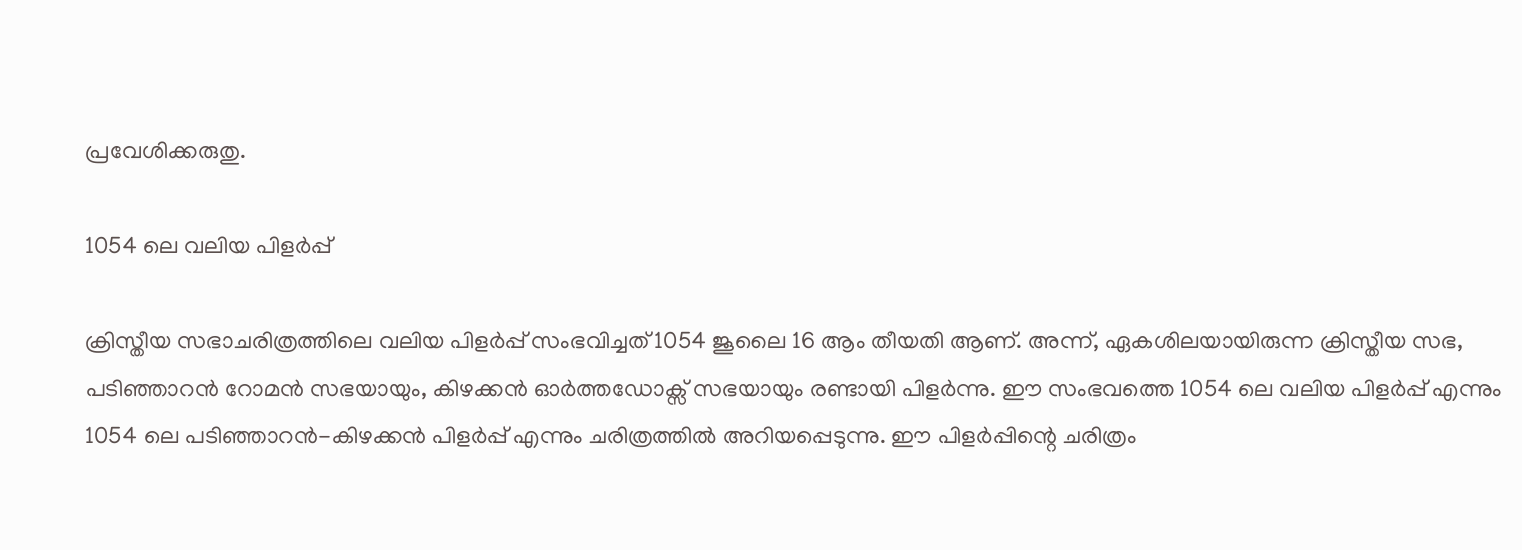പ്രവേശിക്കരുതു.

1054 ലെ വലിയ പിളര്‍പ്പ്

ക്രിസ്തീയ സഭാചരിത്രത്തിലെ വലിയ പിളര്‍പ്പ് സംഭവിച്ചത് 1054 ജൂലൈ 16 ആം തീയതി ആണ്. അന്ന്, ഏകശിലയായിരുന്ന ക്രിസ്തീയ സഭ, പടിഞ്ഞാറന്‍ റോമന്‍ സഭയായും, കിഴക്കന്‍ ഓര്‍ത്തഡോക്സ് സഭയായും രണ്ടായി പിളര്‍ന്നു. ഈ സംഭവത്തെ 1054 ലെ വലിയ പിളര്‍പ്പ് എന്നും 1054 ലെ പടിഞ്ഞാറന്‍-കിഴക്കന്‍ പിളര്‍പ്പ് എന്നും ചരിത്രത്തില്‍ അറിയപ്പെടുന്നു. ഈ പിളര്‍പ്പിന്റെ ചരിത്രം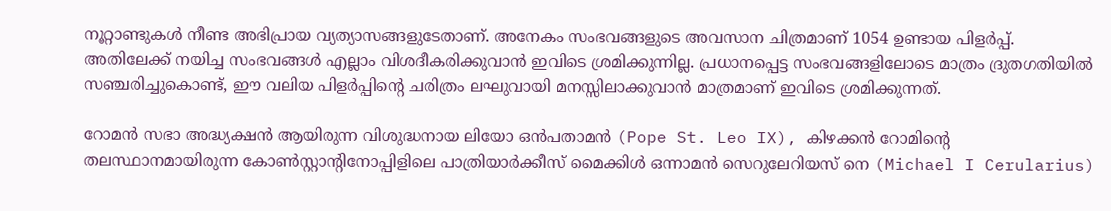നൂറ്റാണ്ടുകള്‍ നീണ്ട അഭിപ്രായ വ്യത്യാസങ്ങളുടേതാണ്. അനേകം സംഭവങ്ങളുടെ അവസാന ചിത്രമാണ് 1054 ഉണ്ടായ പിളര്‍പ്പ്. അതിലേക്ക് നയിച്ച സംഭവങ്ങള്‍ എല്ലാം വിശദീകരിക്കുവാന്‍ ഇവിടെ ശ്രമിക്കുന്നില്ല. പ്രധാനപ്പെട്ട സംഭവങ്ങളിലോടെ മാത്രം ദ്രുതഗതിയില്‍ സഞ്ചരിച്ചുകൊണ്ട്, ഈ വലിയ പിളര്‍പ്പിന്‍റെ ചരിത്രം ലഘുവായി മനസ്സിലാക്കുവാന്‍ മാത്രമാണ് ഇവിടെ ശ്രമിക്കുന്നത്.

റോമന്‍ സഭാ അദ്ധ്യക്ഷന്‍ ആയിരുന്ന വിശുദ്ധനായ ലിയോ ഒന്‍പതാമന്‍ (Pope St. Leo IX), കിഴക്കന്‍ റോമിന്റെ തലസ്ഥാനമായിരുന്ന കോണ്‍സ്റ്റാന്‍റിനോപ്പിളിലെ പാത്രിയാര്‍ക്കീസ് മൈക്കിള്‍ ഒന്നാമന്‍ സെറുലേറിയസ് നെ (Michael I Cerularius)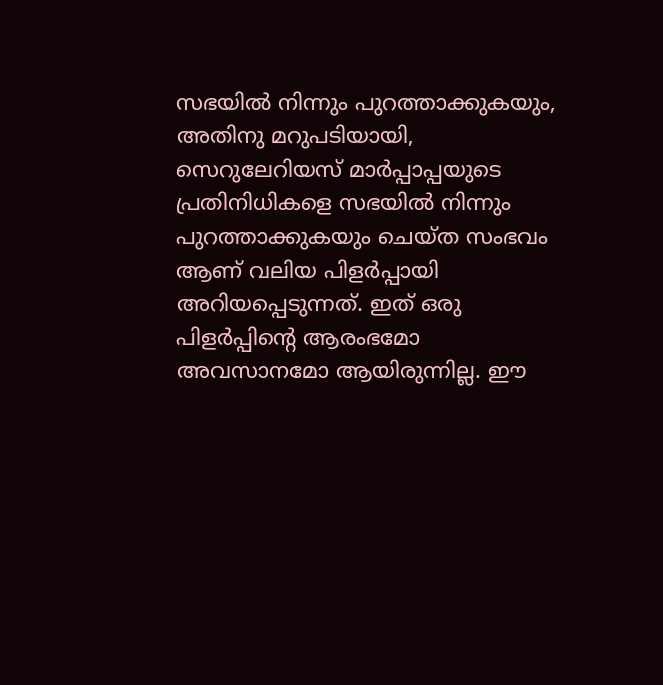സഭയില്‍ നിന്നും പുറത്താക്കുകയും, അതിനു മറുപടിയായി, സെറുലേറിയസ് മാര്‍പ്പാപ്പയുടെ പ്രതിനിധികളെ സഭയില്‍ നിന്നും പുറത്താക്കുകയും ചെയ്ത സംഭവം ആണ് വലിയ പിളര്‍പ്പായി അറിയപ്പെടുന്നത്. ഇത് ഒരു പിളര്‍പ്പിന്റെ ആരംഭമോ അവസാനമോ ആയിരുന്നില്ല. ഈ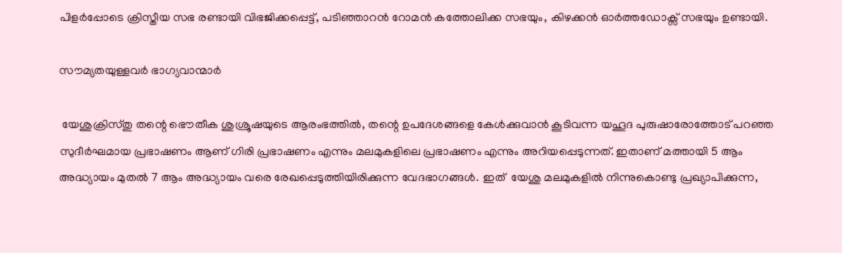പിളര്‍പ്പോടെ ക്രിസ്തീയ സഭ രണ്ടായി വിഭജിക്കപ്പെട്ട്, പടിഞ്ഞാറന്‍ റോമന്‍ കത്തോലിക്ക സഭയും, കിഴക്കന്‍ ഓര്‍ത്തഡോക്സ് സഭയും ഉണ്ടായി.

സൗമ്യതയുള്ളവർ ഭാഗ്യവാന്മാർ

 യേശുക്രിസ്തു തന്റെ ഭൌതീക ശുശ്രൂഷയുടെ ആരംഭത്തില്‍, തന്റെ ഉപദേശങ്ങളെ കേള്‍ക്കുവാന്‍ കൂടിവന്ന യഹൂദ പുരുഷാരോത്തോട് പറഞ്ഞ സുദീര്‍ഘമായ പ്രഭാഷണം ആണ് ഗിരി പ്രഭാഷണം എന്നും മലമുകളിലെ പ്രഭാഷണം എന്നും അറിയപ്പെടുന്നത്. ഇതാണ് മത്തായി 5 ആം അദ്ധ്യായം മുതല്‍ 7 ആം അദ്ധ്യായം വരെ രേഖപ്പെടുത്തിയിരിക്കുന്ന വേദഭാഗങ്ങള്‍. ഇത്  യേശു മലമുകളില്‍ നിന്നുകൊണ്ടു പ്രഖ്യാപിക്കുന്ന,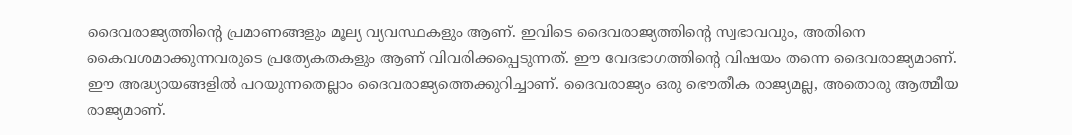ദൈവരാജ്യത്തിന്റെ പ്രമാണങ്ങളും മൂല്യ വ്യവസ്ഥകളും ആണ്. ഇവിടെ ദൈവരാജ്യത്തിന്റെ സ്വഭാവവും, അതിനെ കൈവശമാക്കുന്നവരുടെ പ്രത്യേകതകളും ആണ് വിവരിക്കപ്പെടുന്നത്. ഈ വേദഭാഗത്തിന്റെ വിഷയം തന്നെ ദൈവരാജ്യമാണ്. ഈ അദ്ധ്യായങ്ങളില്‍ പറയുന്നതെല്ലാം ദൈവരാജ്യത്തെക്കുറിച്ചാണ്. ദൈവരാജ്യം ഒരു ഭൌതീക രാജ്യമല്ല, അതൊരു ആത്മീയ രാജ്യമാണ്.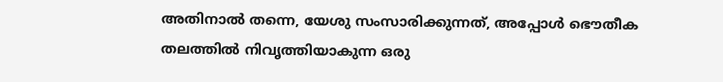അതിനാല്‍ തന്നെ, യേശു സംസാരിക്കുന്നത്, അപ്പോള്‍ ഭൌതീക തലത്തില്‍ നിവൃത്തിയാകുന്ന ഒരു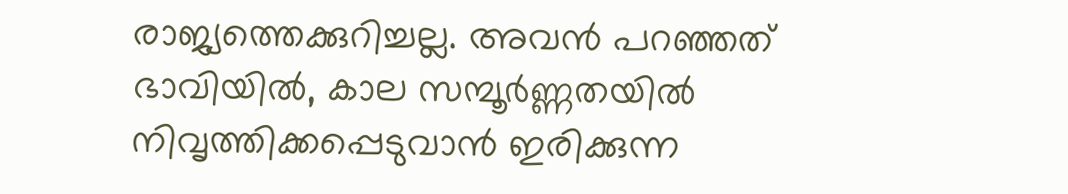രാജ്യത്തെക്കുറിച്ചല്ല. അവന്‍ പറഞ്ഞത് ഭാവിയില്‍, കാല സമ്പൂര്‍ണ്ണതയില്‍ നിവൃത്തിക്കപ്പെടുവാന്‍ ഇരിക്കുന്ന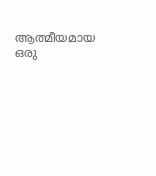ആത്മീയമായ ഒരു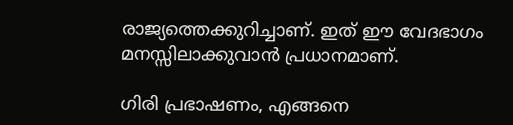രാജ്യത്തെക്കുറിച്ചാണ്. ഇത് ഈ വേദഭാഗം മനസ്സിലാക്കുവാന്‍ പ്രധാനമാണ്.

ഗിരി പ്രഭാഷണം, എങ്ങനെ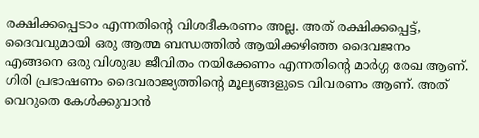രക്ഷിക്കപ്പെടാം എന്നതിന്റെ വിശദീകരണം അല്ല. അത് രക്ഷിക്കപ്പെട്ട്, ദൈവവുമായി ഒരു ആത്മ ബന്ധത്തില്‍ ആയിക്കഴിഞ്ഞ ദൈവജനം എങ്ങനെ ഒരു വിശുദ്ധ ജീവിതം നയിക്കേണം എന്നതിന്റെ മാര്‍ഗ്ഗ രേഖ ആണ്. ഗിരി പ്രഭാഷണം ദൈവരാജ്യത്തിന്റെ മൂല്യങ്ങളുടെ വിവരണം ആണ്. അത് വെറുതെ കേള്‍ക്കുവാന്‍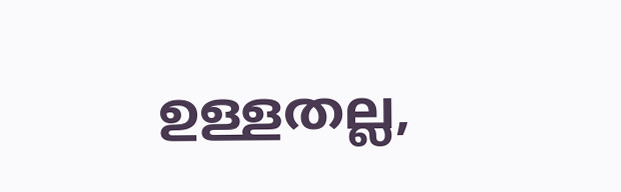ഉള്ളതല്ല,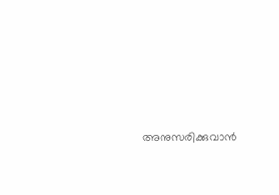അനുസരിക്കുവാന്‍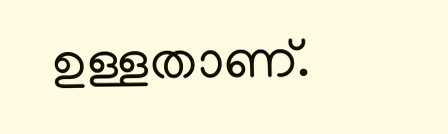ഉള്ളതാണ്.